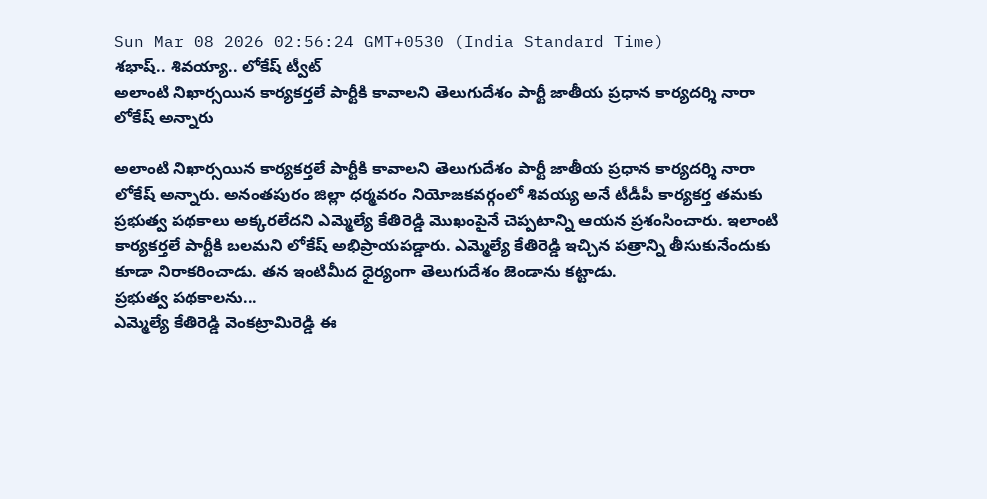Sun Mar 08 2026 02:56:24 GMT+0530 (India Standard Time)
శభాష్.. శివయ్యా.. లోకేష్ ట్వీట్
అలాంటి నిఖార్సయిన కార్యకర్తలే పార్టీకి కావాలని తెలుగుదేశం పార్టీ జాతీయ ప్రధాన కార్యదర్శి నారా లోకేష్ అన్నారు

అలాంటి నిఖార్సయిన కార్యకర్తలే పార్టీకి కావాలని తెలుగుదేశం పార్టీ జాతీయ ప్రధాన కార్యదర్శి నారా లోకేష్ అన్నారు. అనంతపురం జిల్లా ధర్మవరం నియోజకవర్గంలో శివయ్య అనే టీడీపీ కార్యకర్త తమకు ప్రభుత్వ పథకాలు అక్కరలేదని ఎమ్మెల్యే కేతిరెడ్డి మొఖంపైనే చెప్పటాన్ని ఆయన ప్రశంసించారు. ఇలాంటి కార్యకర్తలే పార్టీకి బలమని లోకేష్ అభిప్రాయపడ్డారు. ఎమ్మెల్యే కేతిరెడ్డి ఇచ్చిన పత్రాన్ని తీసుకునేందుకు కూడా నిరాకరించాడు. తన ఇంటిమీద ధైర్యంగా తెలుగుదేశం జెండాను కట్టాడు.
ప్రభుత్వ పథకాలను...
ఎమ్మెల్యే కేతిరెడ్డి వెంకట్రామిరెడ్డి ఈ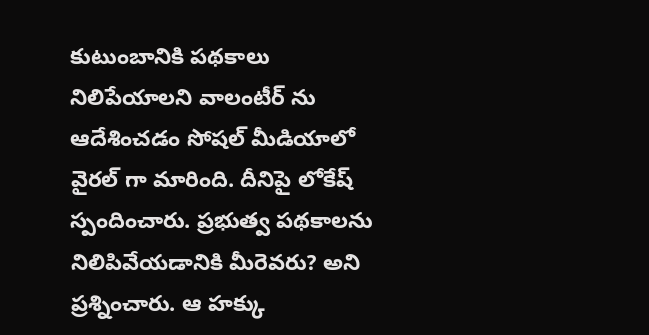కుటుంబానికి పథకాలు నిలిపేయాలని వాలంటీర్ ను ఆదేశించడం సోషల్ మీడియాలో వైరల్ గా మారింది. దీనిపై లోకేష్ స్పందించారు. ప్రభుత్వ పథకాలను నిలిపివేయడానికి మీరెవరు? అని ప్రశ్నించారు. ఆ హక్కు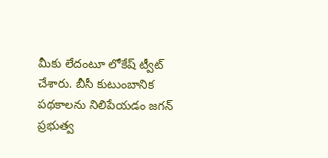మీకు లేదంటూ లోకేష్ ట్వీట్ చేశారు. బీసీ కుటుంబానిక పథకాలను నిలిపేయడం జగన్ ప్రభుత్వ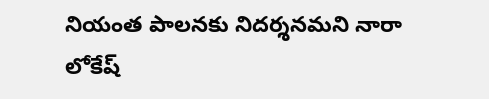నియంత పాలనకు నిదర్శనమని నారా లోకేష్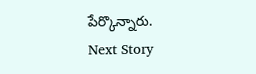పేర్కొన్నారు.
Next Story